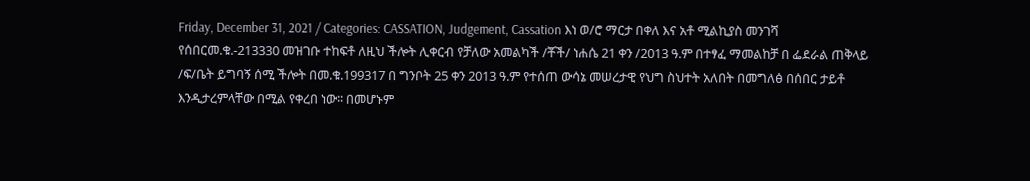Friday, December 31, 2021 / Categories: CASSATION, Judgement, Cassation እነ ወ/ሮ ማርታ በቀለ እና አቶ ሚልኪያስ መንገሻ የሰበርመ.ቁ.-213330 መዝገቡ ተከፍቶ ለዚህ ችሎት ሊቀርብ የቻለው አመልካች /ቾች/ ነሐሴ 21 ቀን /2013 ዓ.ም በተፃፈ ማመልከቻ በ ፌደራል ጠቅላይ /ፍ/ቤት ይግባኝ ሰሚ ችሎት በመ.ቁ.199317 በ ግንቦት 25 ቀን 2013 ዓ.ም የተሰጠ ውሳኔ መሠረታዊ የህግ ስህተት አለበት በመግለፅ በሰበር ታይቶ እንዲታረምላቸው በሚል የቀረበ ነው፡፡ በመሆኑም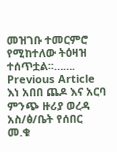መዝገቡ ተመርምሮ የሚከተለው ትዕዛዝ ተሰጥቷል፡፡……. Previous Article እነ አበበ ጨዶ እና አርባ ምንጭ ዙሪያ ወረዳ አስ/ፅ/ቤት የሰበር መ.ቁ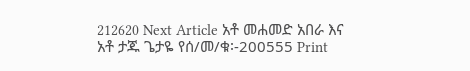212620 Next Article አቶ መሐመድ አበራ እና አቶ ታጁ ጌታዬ የሰ/መ/ቁ፡-200555 Print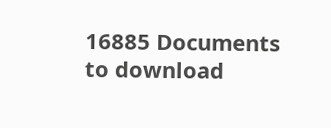16885 Documents to download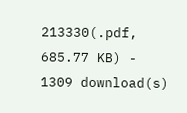213330(.pdf, 685.77 KB) - 1309 download(s)